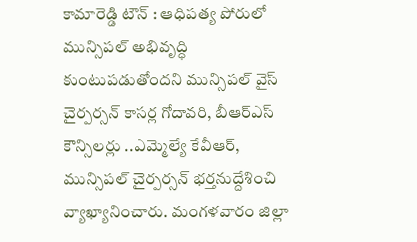కామారెడ్డి టౌన్ : ఆధిపత్య పోరులో మున్సిపల్ అభివృద్ధి కుంటుపడుతోందని మున్సిపల్ వైస్ చైర్పర్సన్ కాసర్ల గోదావరి, బీఆర్ఎస్ కౌన్సిలర్లు ..ఎమ్మెల్యే కేవీఆర్, మున్సిపల్ చైర్పర్సన్ భర్తనుద్దేశించి వ్యాఖ్యానించారు. మంగళవారం జిల్లా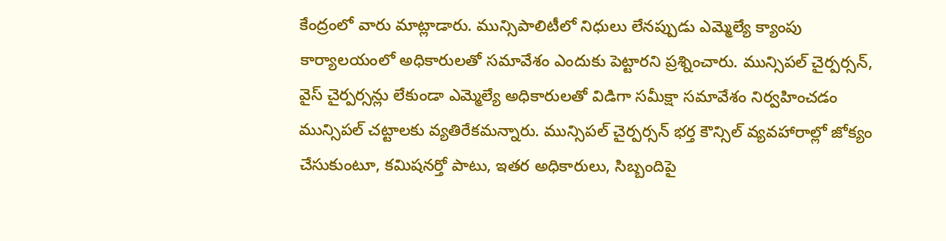కేంద్రంలో వారు మాట్లాడారు. మున్సిపాలిటీలో నిధులు లేనప్పుడు ఎమ్మెల్యే క్యాంపు కార్యాలయంలో అధికారులతో సమావేశం ఎందుకు పెట్టారని ప్రశ్నించారు. మున్సిపల్ చైర్పర్సన్, వైస్ చైర్పర్సన్లు లేకుండా ఎమ్మెల్యే అధికారులతో విడిగా సమీక్షా సమావేశం నిర్వహించడం మున్సిపల్ చట్టాలకు వ్యతిరేకమన్నారు. మున్సిపల్ చైర్పర్సన్ భర్త కౌన్సిల్ వ్యవహారాల్లో జోక్యం చేసుకుంటూ, కమిషనర్తో పాటు, ఇతర అధికారులు, సిబ్బందిపై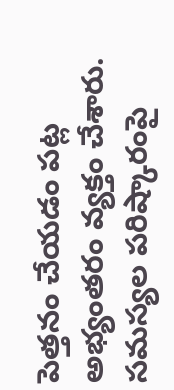పెత్తనం చేయడం పట్ల అభ్యంతరం వ్యక్తం చేశారు. సమస్యల పరిష్కారంపై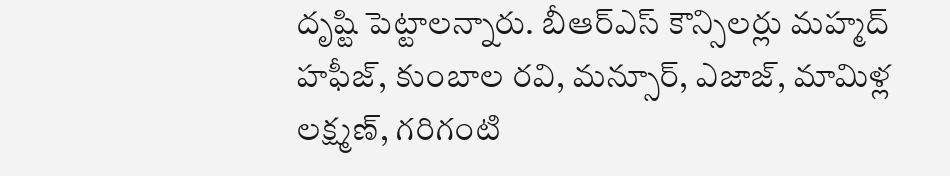దృష్టి పెట్టాలన్నారు. బీఆర్ఎస్ కౌన్సిలర్లు మహ్మద్ హఫీజ్, కుంబాల రవి, మన్సూర్, ఎజాజ్, మామిళ్ల లక్ష్మణ్, గరిగంటి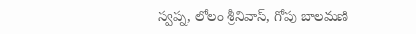స్వప్న, లోలం శ్రీనివాస్, గోపు బాలమణి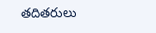తదితరులు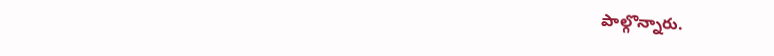పాల్గొన్నారు.